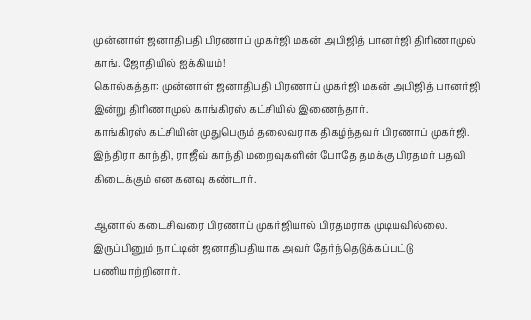முன்னாள் ஜனாதிபதி பிரணாப் முகர்ஜி மகன் அபிஜித் பானர்ஜி திரிணாமுல் காங். ஜோதியில் ஐக்கியம்!
கொல்கத்தா: முன்னாள் ஜனாதிபதி பிரணாப் முகர்ஜி மகன் அபிஜித் பானர்ஜி இன்று திரிணாமுல் காங்கிரஸ் கட்சியில் இணைந்தார்.
காங்கிரஸ் கட்சியின் முதுபெரும் தலைவராக திகழ்ந்தவர் பிரணாப் முகர்ஜி. இந்திரா காந்தி, ராஜீவ் காந்தி மறைவுகளின் போதே தமக்கு பிரதமர் பதவி கிடைக்கும் என கனவு கண்டார்.

ஆனால் கடைசிவரை பிரணாப் முகர்ஜியால் பிரதமராக முடியவில்லை. இருப்பினும் நாட்டின் ஜனாதிபதியாக அவர் தேர்ந்தெடுக்கப்பட்டு பணியாற்றினார்.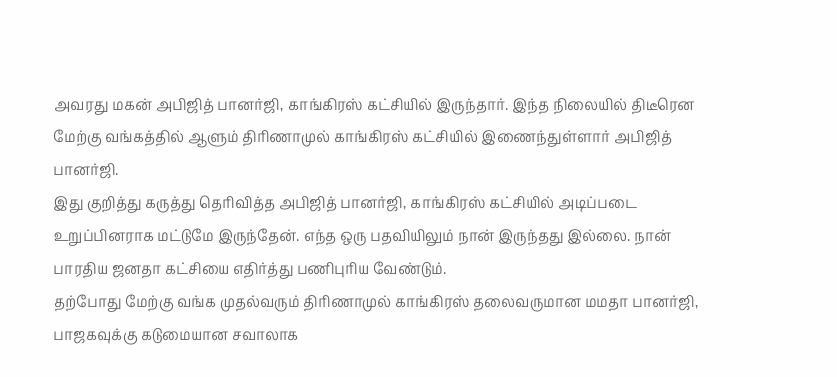அவரது மகன் அபிஜித் பானர்ஜி, காங்கிரஸ் கட்சியில் இருந்தார். இந்த நிலையில் திடீரென மேற்கு வங்கத்தில் ஆளும் திரிணாமுல் காங்கிரஸ் கட்சியில் இணைந்துள்ளார் அபிஜித் பானர்ஜி.
இது குறித்து கருத்து தெரிவித்த அபிஜித் பானர்ஜி, காங்கிரஸ் கட்சியில் அடிப்படை உறுப்பினராக மட்டுமே இருந்தேன். எந்த ஒரு பதவியிலும் நான் இருந்தது இல்லை. நான் பாரதிய ஜனதா கட்சியை எதிர்த்து பணிபுரிய வேண்டும்.
தற்போது மேற்கு வங்க முதல்வரும் திரிணாமுல் காங்கிரஸ் தலைவருமான மமதா பானர்ஜி, பாஜகவுக்கு கடுமையான சவாலாக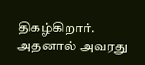திகழ்கிறார். அதனால் அவரது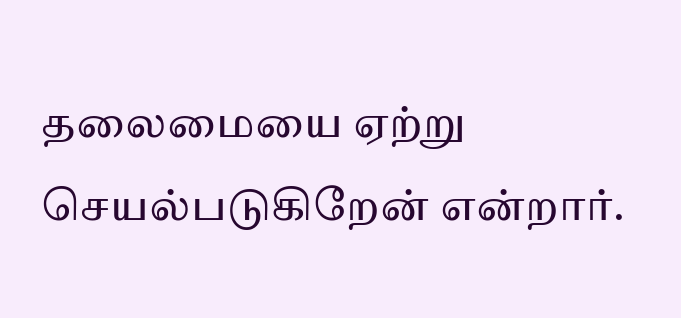தலைமையை ஏற்று செயல்படுகிறேன் என்றார்.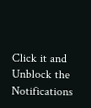Click it and Unblock the Notifications